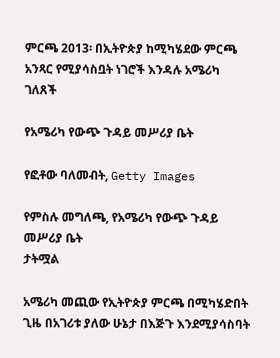ምርጫ 2013፡ በኢትዮጵያ ከሚካሄደው ምርጫ አንጻር የሚያሳስቧት ነገሮች እንዳሉ አሜሪካ ገለጸች

የአሜሪካ የውጭ ጉዳይ መሥሪያ ቤት

የፎቶው ባለመብት, Getty Images

የምስሉ መግለጫ, የአሜሪካ የውጭ ጉዳይ መሥሪያ ቤት
ታትሟል

አሜሪካ መጪው የኢትዮጵያ ምርጫ በሚካሄድበት ጊዜ በአገሪቱ ያለው ሁኔታ በእጅጉ እንደሚያሳስባት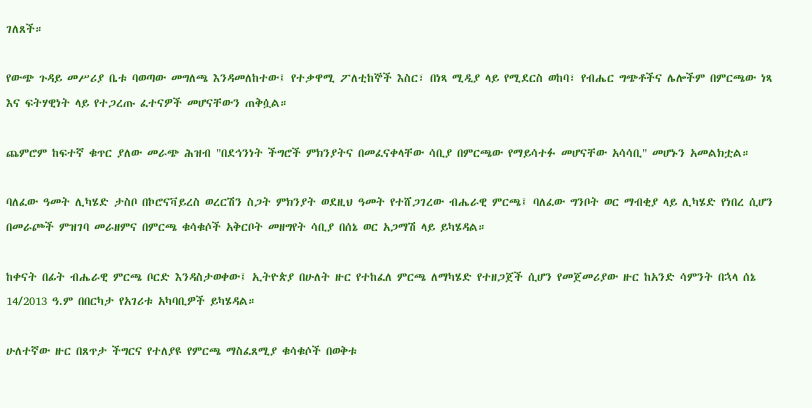ገለጸች።

የውጭ ጉዳይ መሥሪያ ቤቱ ባወጣው መግለጫ እንዳመለከተው፤ የተቃዋሚ ፖለቲከኞች እስር፣ በነጻ ሚዲያ ላይ የሚደርስ ወከባ፣ የብሔር ግጭቶችና ሌሎችም በምርጫው ነጻ እና ፍትሃዊነት ላይ የተጋረጡ ፈተናዎች መሆናቸውን ጠቅሷል።

ጨምሮም ከፍተኛ ቁጥር ያለው መራጭ ሕዝብ "በደኅንነት ችግሮች ምክንያትና በመፈናቀላቸው ሳቢያ በምርጫው የማይሳተፉ መሆናቸው አሳሳቢ" መሆኑን አመልክቷል።

ባለፈው ዓመት ሊካሄድ ታስቦ በኮሮናቫይረስ ወረርሽን ስጋት ምክንያት ወደዚህ ዓመት የተሸጋገረው ብሔራዊ ምርጫ፤ ባለፈው ግንቦት ወር ማብቂያ ላይ ሊካሄድ የነበረ ሲሆን በመራጮች ምዝገባ መራዘምና በምርጫ ቁሳቁሶች አቅርቦት መዘግየት ሳቢያ በሰኔ ወር አጋማሽ ላይ ይካሄዳል።

ከቀናት በፊት ብሔራዊ ምርጫ ቦርድ እንዳስታወቀው፤ ኢትዮጵያ በሁለት ዙር የተከፈለ ምርጫ ለማካሄድ የተዘጋጀች ሲሆን የመጀመሪያው ዙር ከአንድ ሳምንት በኋላ ሰኔ 14/2013 ዓ.ም በበርካታ የአገሪቱ አካባቢዎች ይካሄዳል።

ሁለተኛው ዙር በጸጥታ ችግርና የተለያዩ የምርጫ ማስፈጸሚያ ቁሳቁሶች በወቅቱ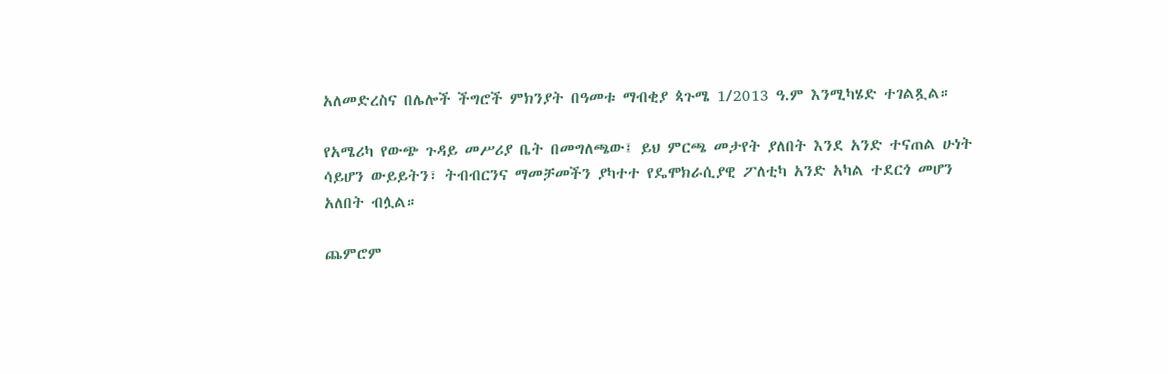አለመድረስና በሌሎች ችግሮች ምክንያት በዓመቱ ማብቂያ ጳጉሜ 1/2013 ዓ.ም እንሚካሄድ ተገልጿል።

የአሜሪካ የውጭ ጉዳይ መሥሪያ ቤት በመግለጫው፤ ይህ ምርጫ መታየት ያለበት እንደ አንድ ተናጠል ሁነት ሳይሆን ውይይትን፣ ትብብርንና ማመቻመችን ያካተተ የዴሞክራሲያዊ ፖለቲካ አንድ አካል ተደርጎ መሆን አለበት ብሏል።

ጨምሮም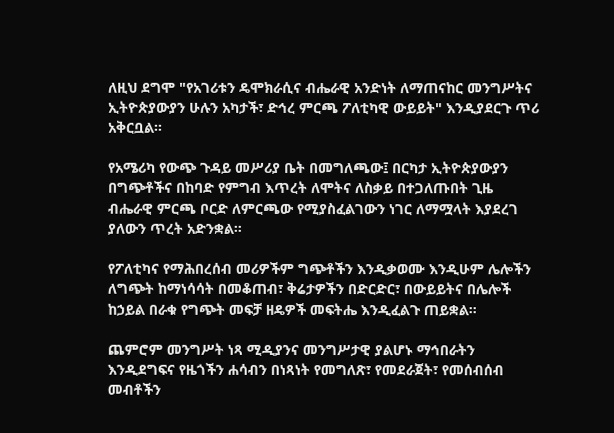ለዚህ ደግሞ "የአገሪቱን ዴሞክራሲና ብሔራዊ አንድነት ለማጠናከር መንግሥትና ኢትዮጵያውያን ሁሉን አካታች፣ ድኅረ ምርጫ ፖለቲካዊ ውይይት" እንዲያደርጉ ጥሪ አቅርቧል።

የአሜሪካ የውጭ ጉዳይ መሥሪያ ቤት በመግለጫው፤ በርካታ ኢትዮጵያውያን በግጭቶችና በከባድ የምግብ እጥረት ለሞትና ለስቃይ በተጋለጡበት ጊዜ ብሔራዊ ምርጫ ቦርድ ለምርጫው የሚያስፈልገውን ነገር ለማሟላት እያደረገ ያለውን ጥረት አድንቋል።

የፖለቲካና የማሕበረሰብ መሪዎችም ግጭቶችን እንዲቃወሙ እንዲሁም ሌሎችን ለግጭት ከማነሳሳት በመቆጠብ፣ ቅሬታዎችን በድርድር፣ በውይይትና በሌሎች ከኃይል በራቁ የግጭት መፍቻ ዘዴዎች መፍትሔ እንዲፈልጉ ጠይቋል።

ጨምሮም መንግሥት ነጻ ሚዲያንና መንግሥታዊ ያልሆኑ ማኅበራትን እንዲደግፍና የዜጎችን ሐሳብን በነጻነት የመግለጽ፣ የመደራጀት፣ የመሰብሰብ መብቶችን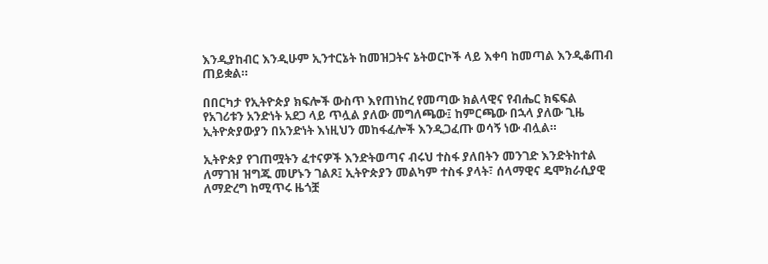እንዲያከብር እንዲሁም ኢንተርኔት ከመዝጋትና ኔትወርኮች ላይ እቀባ ከመጣል እንዲቆጠብ ጠይቋል።

በበርካታ የኢትዮጵያ ክፍሎች ውስጥ እየጠነከረ የመጣው ክልላዊና የብሔር ክፍፍል የአገሪቱን አንድነት አደጋ ላይ ጥሏል ያለው መግለጫው፤ ከምርጫው በኋላ ያለው ጊዜ ኢትዮጵያውያን በአንድነት እነዚህን መከፋፈሎች እንዲጋፈጡ ወሳኝ ነው ብሏል።

ኢትዮጵያ የገጠሟትን ፈተናዎች እንድትወጣና ብሩህ ተስፋ ያለበትን መንገድ እንድትከተል ለማገዝ ዝግጁ መሆኑን ገልጾ፤ ኢትዮጵያን መልካም ተስፋ ያላት፣ ሰላማዊና ዴሞክራሲያዊ ለማድረግ ከሚጥሩ ዜጎቿ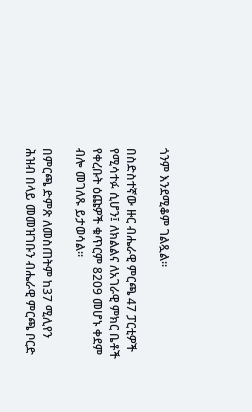ጎንም እንደሚቆም ገልጿል።

በስድስተኛው ዙር ብሔራዊ ምርጫ 47 ፓርቲዎች የሚሳተፉ ሲሆን፤ ለክልልና ለአገራዊ ምክር ቤቶች የቀረቡት ዕጩዎች ቁጥርም 8209 መሆኑ ቀደም ብሎ መገለጹ ይታወሳል።

በምርጫ ድምጽ ለመስጠትም ከ37 ሚሊየን ሕዝብ በላይ መመዝገቡን ብሔራዊ ምርጫ ቦርድ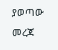ያወጣው መረጃ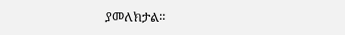ያመለክታል።